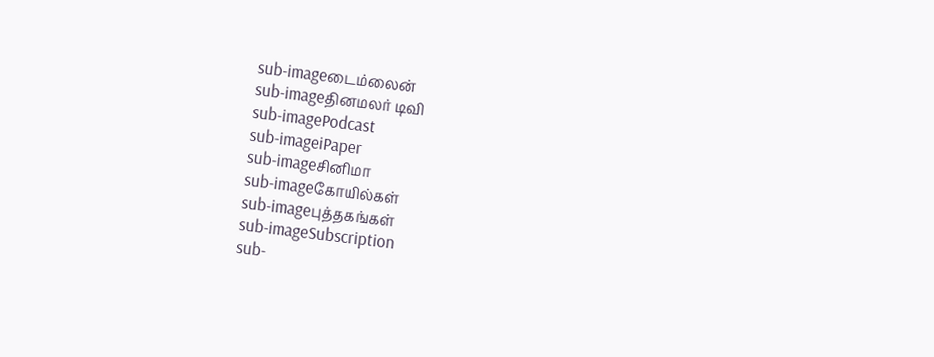sub-imageடைம்லைன்
sub-imageதினமலர் டிவி
sub-imagePodcast
sub-imageiPaper
sub-imageசினிமா
sub-imageகோயில்கள்
sub-imageபுத்தகங்கள்
sub-imageSubscription
sub-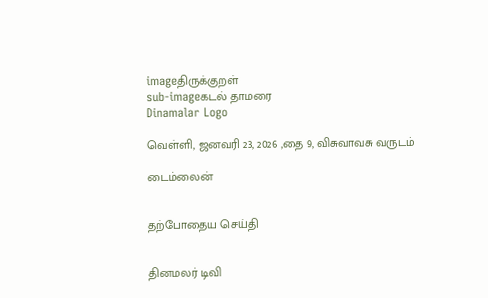imageதிருக்குறள்
sub-imageகடல் தாமரை
Dinamalar Logo

வெள்ளி, ஜனவரி 23, 2026 ,தை 9, விசுவாவசு வருடம்

டைம்லைன்


தற்போதைய செய்தி


தினமலர் டிவி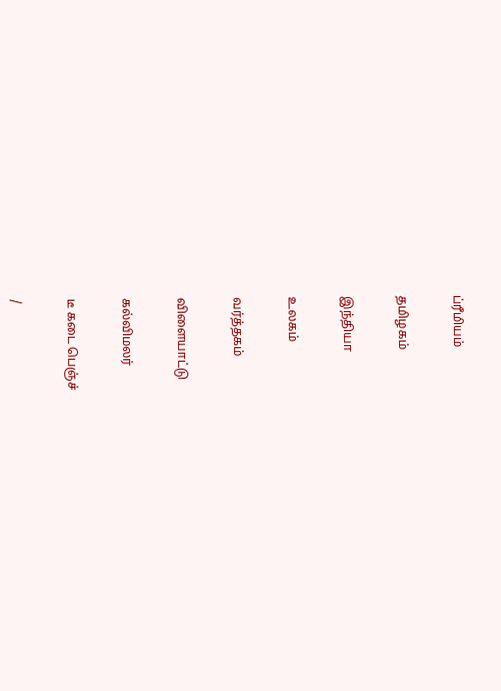ப்ரீமியம்


தமிழகம்


இந்தியா


உலகம்


வர்த்தகம்


விளையாட்டு


கல்விமலர்


டீ கடை பெஞ்ச்


/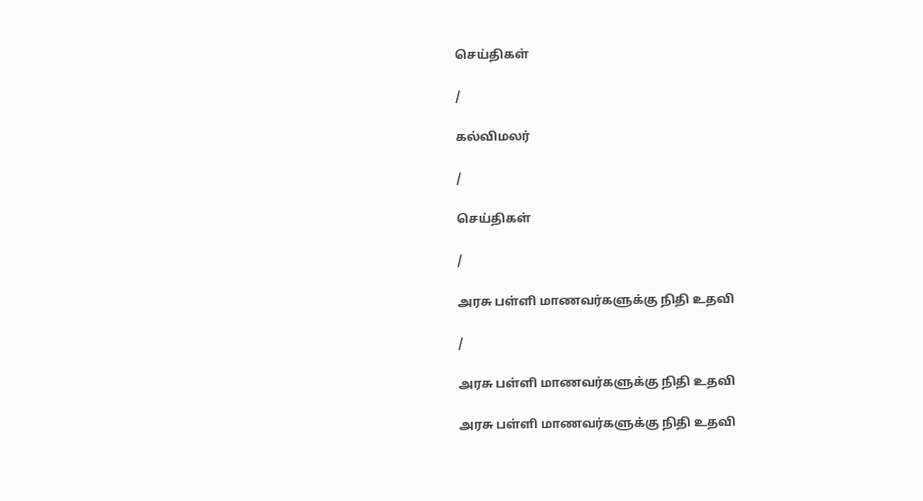செய்திகள்

/

கல்விமலர்

/

செய்திகள்

/

அரசு பள்ளி மாணவர்களுக்கு நிதி உதவி

/

அரசு பள்ளி மாணவர்களுக்கு நிதி உதவி

அரசு பள்ளி மாணவர்களுக்கு நிதி உதவி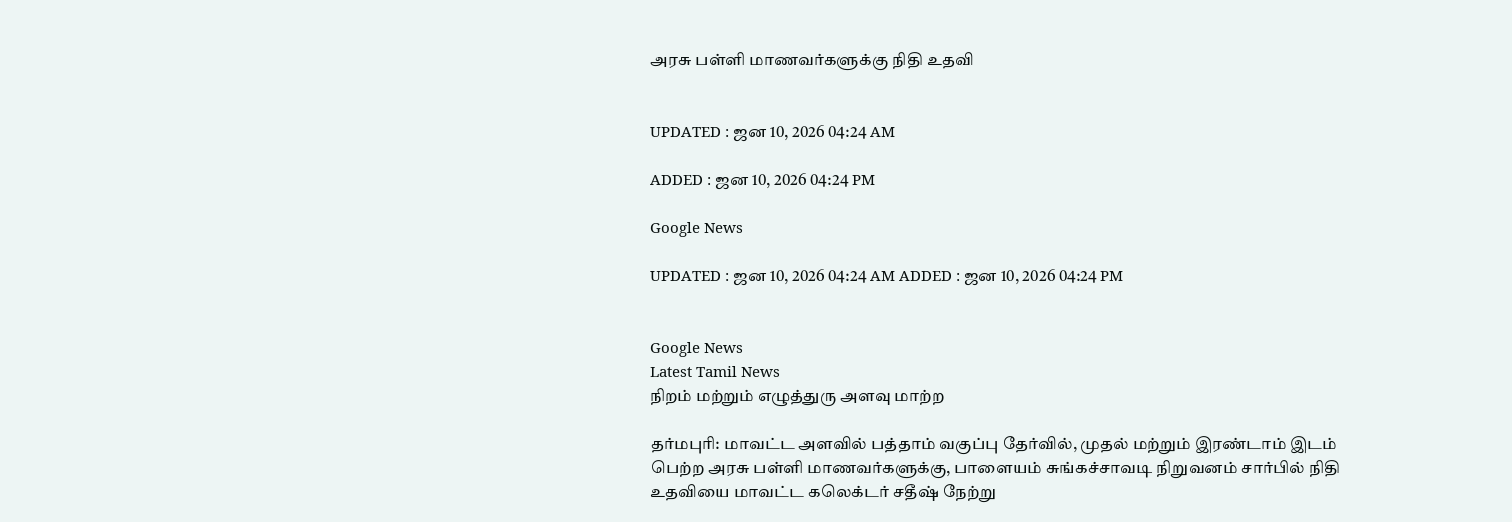அரசு பள்ளி மாணவர்களுக்கு நிதி உதவி


UPDATED : ஜன 10, 2026 04:24 AM

ADDED : ஜன 10, 2026 04:24 PM

Google News

UPDATED : ஜன 10, 2026 04:24 AM ADDED : ஜன 10, 2026 04:24 PM


Google News
Latest Tamil News
நிறம் மற்றும் எழுத்துரு அளவு மாற்ற

தர்மபுரி: மாவட்ட அளவில் பத்தாம் வகுப்பு தேர்வில், முதல் மற்றும் இரண்டாம் இடம் பெற்ற அரசு பள்ளி மாணவர்களுக்கு, பாளையம் சுங்கச்சாவடி நிறுவனம் சார்பில் நிதி உதவியை மாவட்ட கலெக்டர் சதீஷ் நேற்று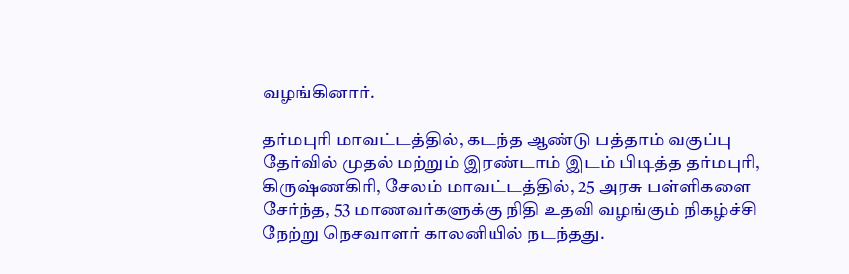வழங்கினார்.

தர்மபுரி மாவட்டத்தில், கடந்த ஆண்டு பத்தாம் வகுப்பு தேர்வில் முதல் மற்றும் இரண்டாம் இடம் பிடித்த தர்மபுரி, கிருஷ்ணகிரி, சேலம் மாவட்டத்தில், 25 அரசு பள்ளிகளை சேர்ந்த, 53 மாணவர்களுக்கு நிதி உதவி வழங்கும் நிகழ்ச்சி நேற்று நெசவாளர் காலனியில் நடந்தது.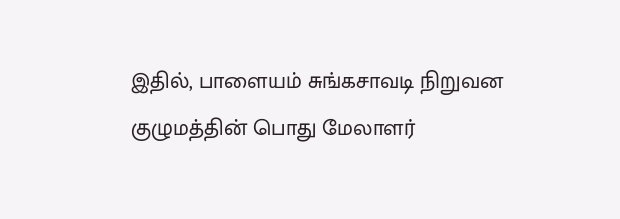இதில், பாளையம் சுங்கசாவடி நிறுவன குழுமத்தின் பொது மேலாளர்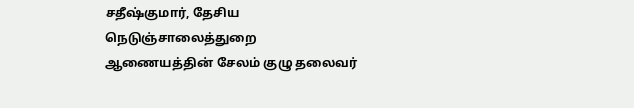சதீஷ்குமார், தேசிய நெடுஞ்சாலைத்துறை ஆணையத்தின் சேலம் குழு தலைவர்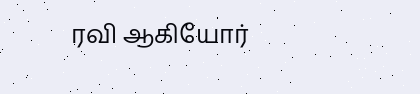ரவி ஆகியோர்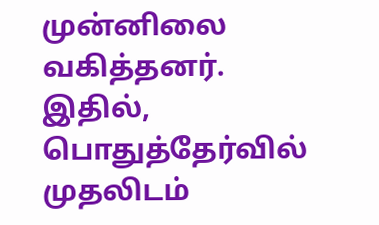முன்னிலை வகித்தனர். இதில், பொதுத்தேர்வில் முதலிடம்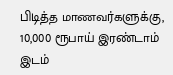பிடித்த மாணவர்களுக்கு, 10,000 ரூபாய் இரண்டாம் இடம்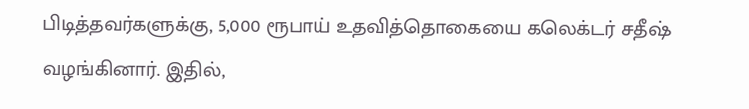பிடித்தவர்களுக்கு, 5,000 ரூபாய் உதவித்தொகையை கலெக்டர் சதீஷ் வழங்கினார். இதில்,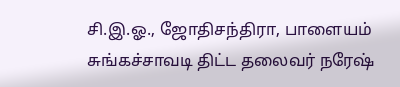சி.இ.ஓ., ஜோதிசந்திரா, பாளையம் சுங்கச்சாவடி திட்ட தலைவர் நரேஷ்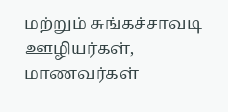மற்றும் சுங்கச்சாவடி ஊழியர்கள், மாணவர்கள்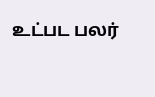உட்பட பலர்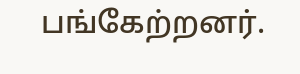பங்கேற்றனர்.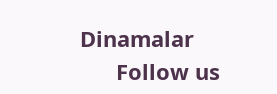Dinamalar
      Follow us